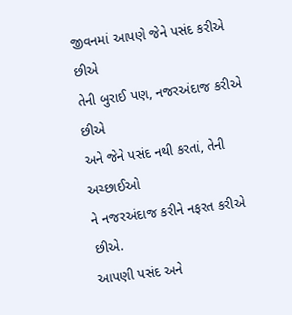જીવનમાં આપણે જેને પસંદ કરીએ છીએ
તેની બુરાઈ પણ, નજરઅંદાજ કરીએ છીએ
અને જેને પસંદ નથી કરતાં, તેની અચ્છાઈઓ
ને નજરઅંદાજ કરીને નફરત કરીએ છીએ.
આપણી પસંદ અને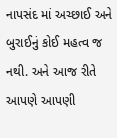નાપસંદ માં અચ્છાઈ અને
બુરાઈનું કોઈ મહત્વ જ નથી. અને આજ રીતે
આપણે આપણી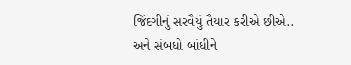જિંદગીનું સરવૈયું તૈયાર કરીએ છીએ..
અને સંબધો બાંધીને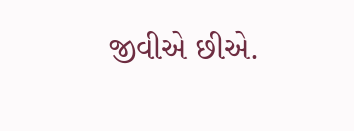જીવીએ છીએ.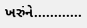ખરુંને............